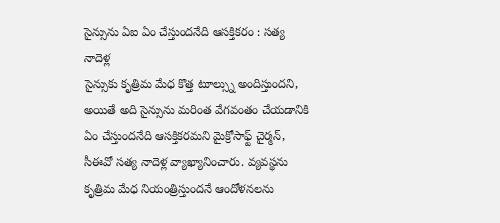సైన్సును ఏఐ ఏం చేస్తుందనేది ఆసక్తికరం : సత్య నాదెళ్ల
సైన్సుకు కృత్రిమ మేధ కొత్త టూల్స్ను అందిస్తుందని, అయితే అది సైన్సును మరింత వేగవంతం చేయడానికి ఏం చేస్తుందనేది ఆసక్తికరమని మైక్రోసాఫ్ట్ చైర్మన్, సీఈవో సత్య నాదెళ్ల వ్యాఖ్యానించారు. వ్యవస్థను కృత్రిమ మేధ నియంత్రిస్తుందనే ఆందోళనలను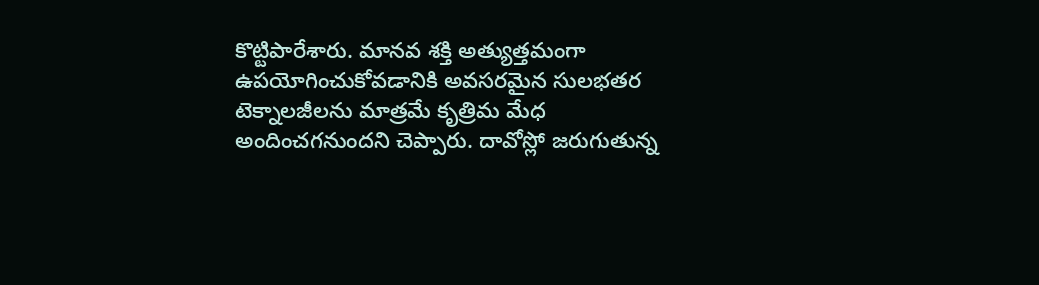కొట్టిపారేశారు. మానవ శక్తి అత్యుత్తమంగా ఉపయోగించుకోవడానికి అవసరమైన సులభతర టెక్నాలజీలను మాత్రమే కృత్రిమ మేధ అందించగనుందని చెప్పారు. దావోస్లో జరుగుతున్న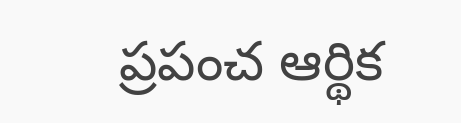ప్రపంచ ఆర్థిక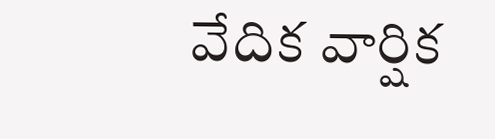వేదిక వార్షిక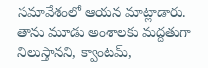సమావేశంలో ఆయన మాట్లాడారు. తాను మూడు అంశాలకు మద్దతుగా నిలుస్తానని, క్వాంటమ్,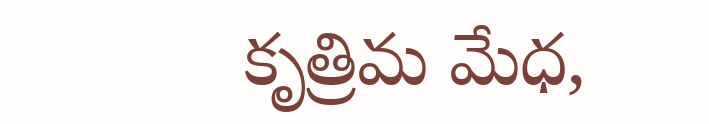కృత్రిమ మేధ,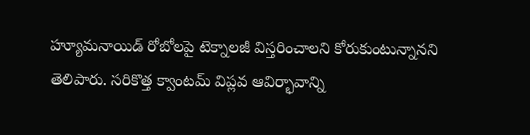హ్యూమనాయిడ్ రోబోలపై టెక్నాలజీ విస్తరించాలని కోరుకుంటున్నానని తెలిపారు. సరికొత్త క్వాంటమ్ విప్లవ ఆవిర్భావాన్ని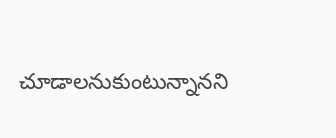చూడాలనుకుంటున్నానని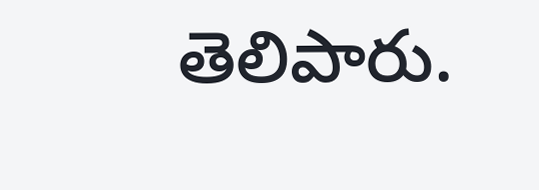తెలిపారు.